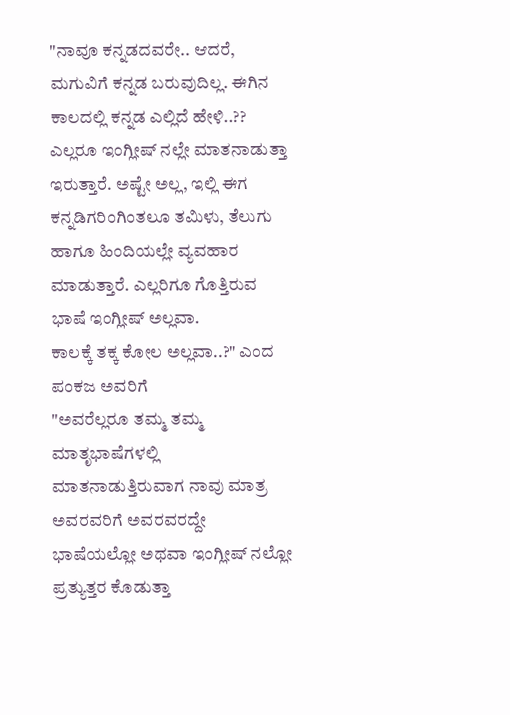"ನಾವೂ ಕನ್ನಡದವರೇ.. ಆದರೆ, ಮಗುವಿಗೆ ಕನ್ನಡ ಬರುವುದಿಲ್ಲ. ಈಗಿನ ಕಾಲದಲ್ಲಿ ಕನ್ನಡ ಎಲ್ಲಿದೆ ಹೇಳಿ..?? ಎಲ್ಲರೂ ಇಂಗ್ಲೀಷ್ ನಲ್ಲೇ ಮಾತನಾಡುತ್ತಾ ಇರುತ್ತಾರೆ. ಅಷ್ಟೇ ಅಲ್ಲ, ಇಲ್ಲಿ ಈಗ ಕನ್ನಡಿಗರಿಂಗಿಂತಲೂ ತಮಿಳು, ತೆಲುಗು ಹಾಗೂ ಹಿಂದಿಯಲ್ಲೇ ವ್ಯವಹಾರ ಮಾಡುತ್ತಾರೆ. ಎಲ್ಲರಿಗೂ ಗೊತ್ತಿರುವ ಭಾಷೆ ಇಂಗ್ಲೀಷ್ ಅಲ್ಲವಾ.
ಕಾಲಕ್ಕೆ ತಕ್ಕ ಕೋಲ ಅಲ್ಲವಾ..?" ಎಂದ ಪಂಕಜ ಅವರಿಗೆ
"ಅವರೆಲ್ಲರೂ ತಮ್ಮ ತಮ್ಮ ಮಾತೃಭಾಷೆಗಳಲ್ಲಿ ಮಾತನಾಡುತ್ತಿರುವಾಗ ನಾವು ಮಾತ್ರ ಅವರವರಿಗೆ ಅವರವರದ್ದೇ ಭಾಷೆಯಲ್ಲೋ ಅಥವಾ ಇಂಗ್ಲೀಷ್ ನಲ್ಲೋ ಪ್ರತ್ಯುತ್ತರ ಕೊಡುತ್ತಾ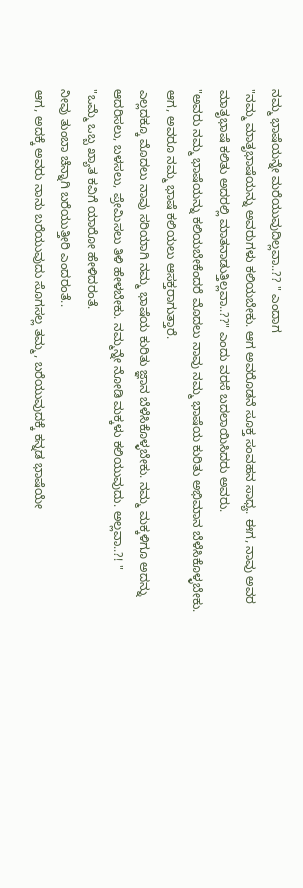ನಮ್ಮ ಭಾಷೆಯನ್ನೇ ಮರೆಯುವುದಿಲ್ಲವಾ..?? " ಎಂದಾಗ
"ನಮ್ಮ ಮಾತೃಭಾಷೆಯನ್ನು ಅವರುಗಳು ಕಲಿಯಬೇಕು. ಆಗ ಅವರೊಡನೆ ಸೂಕ್ತ ಸಂವಹನ ಸಾಧ್ಯ. ಈಗ, ನಾವು ಅವರ ಮಾತೃಭಾಷೆ ಕಲಿತು ಅದರಲ್ಲಿ ಮಾತನಾಡುತ್ತಿಲ್ಲವಾ..??" ಎಂದು ವರಸೆ ಬದಲಾಯಿಸಿದರು ಅವರು.
"ಅವರು ನಮ್ಮ ಭಾಷೆಯನ್ನು ಕಲಿಯಬೇಕೆಂದರೆ ಮೊದಲು ನಾವು ನಮ್ಮ ಭಾಷೆಯ ಕುರಿತು ಅಭಿಮಾನ ಬೆಳೆಸಿಕೊಳ್ಳಬೇಕು. ಆಗ, ಅವರೂ ನಮ್ಮ ಭಾಷೆ ಕಲಿಯಲು ಆಸಕ್ತರಾಗುತ್ತಾರೆ.
ಎಲ್ಲದಕ್ಕೂ ಮೊದಲು ನಾವು ಸರಿಯಾಗಿ ನಮ್ಮ ಭಾಷೆಯ ಕುರಿತು ಜ್ಞಾನ ಬೆಳೆಸಿಕೊಳ್ಳಬೇಕು. ನಮ್ಮ ಮಕ್ಕಳಿಗೂ ಅದನ್ನು ಆದರಿಸಲು, ಬಳಸಲು, ಪ್ರೇಮಿಸಲು ತಿಳಿ ಹೇಳಬೇಕು. ನಮ್ಮನ್ನೇ ನೋಡಿ ಮಕ್ಕಳು ಕಲಿಯುವುದು. ಅಲ್ಲವಾ..?! "
"ಒಮ್ಮೆ ಒಬ್ಬ ಖ್ಯಾತ ಕವಿಗೆ ಯಾರೋ ಹೇಳಿದರಂತೆ.
ನೀವು ತುಂಬಾ ಚೆನ್ನಾಗಿ ಬರೆಯುತ್ತೀರಿ ಎಂದರಂತೆ..
ಆಗ, ಅದಕ್ಕೆ ಅವರು ನಾನು ಬರೆಯುವುದು ಸೊಗಸಲ್ಲ ತಮ್ಮ, ಬರೆಯುವುದಕ್ಕೆ ಕನ್ನಡ ಭಾಷೆಯೇ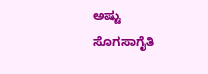ಅಷ್ಟು ಸೊಗಸಾಗೈತಿ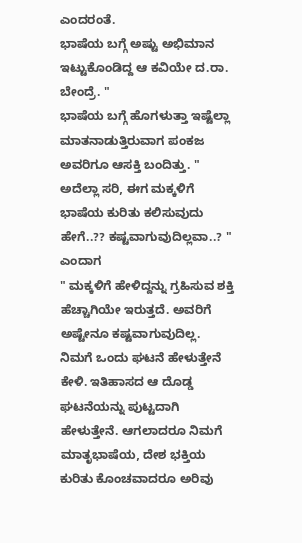ಎಂದರಂತೆ.
ಭಾಷೆಯ ಬಗ್ಗೆ ಅಷ್ಟು ಅಭಿಮಾನ ಇಟ್ಟುಕೊಂಡಿದ್ದ ಆ ಕವಿಯೇ ದ.ರಾ. ಬೇಂದ್ರೆ. "
ಭಾಷೆಯ ಬಗ್ಗೆ ಹೊಗಳುತ್ತಾ ಇಷ್ಟೆಲ್ಲಾ ಮಾತನಾಡುತ್ತಿರುವಾಗ ಪಂಕಜ ಅವರಿಗೂ ಆಸಕ್ತಿ ಬಂದಿತ್ತು. " ಅದೆಲ್ಲಾ ಸರಿ, ಈಗ ಮಕ್ಕಳಿಗೆ ಭಾಷೆಯ ಕುರಿತು ಕಲಿಸುವುದು ಹೇಗೆ..?? ಕಷ್ಟವಾಗುವುದಿಲ್ಲವಾ..? " ಎಂದಾಗ
" ಮಕ್ಕಳಿಗೆ ಹೇಳಿದ್ದನ್ನು ಗ್ರಹಿಸುವ ಶಕ್ತಿ ಹೆಚ್ಚಾಗಿಯೇ ಇರುತ್ತದೆ. ಅವರಿಗೆ ಅಷ್ಟೇನೂ ಕಷ್ಟವಾಗುವುದಿಲ್ಲ. ನಿಮಗೆ ಒಂದು ಘಟನೆ ಹೇಳುತ್ತೇನೆ ಕೇಳಿ. ಇತಿಹಾಸದ ಆ ದೊಡ್ಡ ಘಟನೆಯನ್ನು ಪುಟ್ಟದಾಗಿ ಹೇಳುತ್ತೇನೆ. ಆಗಲಾದರೂ ನಿಮಗೆ ಮಾತೃಭಾಷೆಯ, ದೇಶ ಭಕ್ತಿಯ ಕುರಿತು ಕೊಂಚವಾದರೂ ಅರಿವು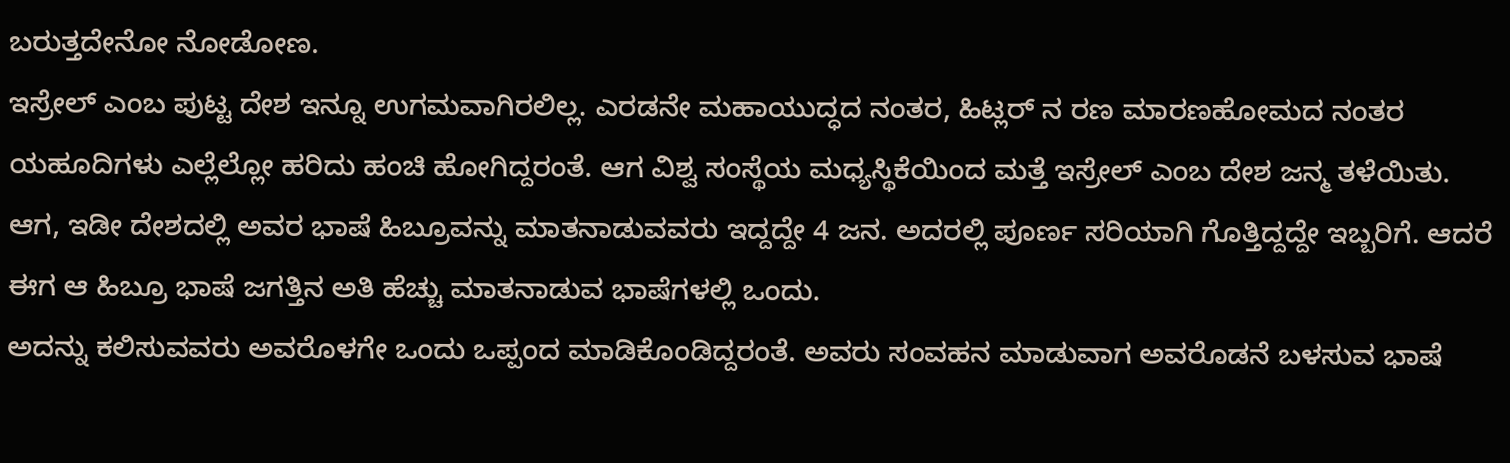ಬರುತ್ತದೇನೋ ನೋಡೋಣ.
ಇಸ್ರೇಲ್ ಎಂಬ ಪುಟ್ಟ ದೇಶ ಇನ್ನೂ ಉಗಮವಾಗಿರಲಿಲ್ಲ. ಎರಡನೇ ಮಹಾಯುದ್ಧದ ನಂತರ, ಹಿಟ್ಲರ್ ನ ರಣ ಮಾರಣಹೋಮದ ನಂತರ ಯಹೂದಿಗಳು ಎಲ್ಲೆಲ್ಲೋ ಹರಿದು ಹಂಚಿ ಹೋಗಿದ್ದರಂತೆ. ಆಗ ವಿಶ್ವ ಸಂಸ್ಥೆಯ ಮಧ್ಯಸ್ಥಿಕೆಯಿಂದ ಮತ್ತೆ ಇಸ್ರೇಲ್ ಎಂಬ ದೇಶ ಜನ್ಮ ತಳೆಯಿತು. ಆಗ, ಇಡೀ ದೇಶದಲ್ಲಿ ಅವರ ಭಾಷೆ ಹಿಬ್ರೂವನ್ನು ಮಾತನಾಡುವವರು ಇದ್ದದ್ದೇ 4 ಜನ. ಅದರಲ್ಲಿ ಪೂರ್ಣ ಸರಿಯಾಗಿ ಗೊತ್ತಿದ್ದದ್ದೇ ಇಬ್ಬರಿಗೆ. ಆದರೆ ಈಗ ಆ ಹಿಬ್ರೂ ಭಾಷೆ ಜಗತ್ತಿನ ಅತಿ ಹೆಚ್ಚು ಮಾತನಾಡುವ ಭಾಷೆಗಳಲ್ಲಿ ಒಂದು.
ಅದನ್ನು ಕಲಿಸುವವರು ಅವರೊಳಗೇ ಒಂದು ಒಪ್ಪಂದ ಮಾಡಿಕೊಂಡಿದ್ದರಂತೆ. ಅವರು ಸಂವಹನ ಮಾಡುವಾಗ ಅವರೊಡನೆ ಬಳಸುವ ಭಾಷೆ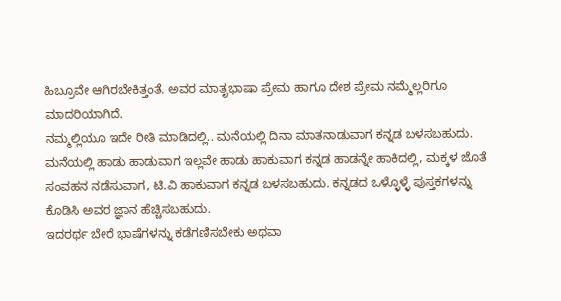ಹಿಬ್ರೂವೇ ಆಗಿರಬೇಕಿತ್ತಂತೆ. ಅವರ ಮಾತೃಭಾಷಾ ಪ್ರೇಮ ಹಾಗೂ ದೇಶ ಪ್ರೇಮ ನಮ್ಮೆಲ್ಲರಿಗೂ ಮಾದರಿಯಾಗಿದೆ.
ನಮ್ಮಲ್ಲಿಯೂ ಇದೇ ರೀತಿ ಮಾಡಿದಲ್ಲಿ.. ಮನೆಯಲ್ಲಿ ದಿನಾ ಮಾತನಾಡುವಾಗ ಕನ್ನಡ ಬಳಸಬಹುದು. ಮನೆಯಲ್ಲಿ ಹಾಡು ಹಾಡುವಾಗ ಇಲ್ಲವೇ ಹಾಡು ಹಾಕುವಾಗ ಕನ್ನಡ ಹಾಡನ್ನೇ ಹಾಕಿದಲ್ಲಿ, ಮಕ್ಕಳ ಜೊತೆ ಸಂವಹನ ನಡೆಸುವಾಗ, ಟಿ.ವಿ ಹಾಕುವಾಗ ಕನ್ನಡ ಬಳಸಬಹುದು. ಕನ್ನಡದ ಒಳ್ಳೊಳ್ಳೆ ಪುಸ್ತಕಗಳನ್ನು ಕೊಡಿಸಿ ಅವರ ಜ್ಞಾನ ಹೆಚ್ಚಿಸಬಹುದು.
ಇದರರ್ಥ ಬೇರೆ ಭಾಷೆಗಳನ್ನು ಕಡೆಗಣಿಸಬೇಕು ಅಥವಾ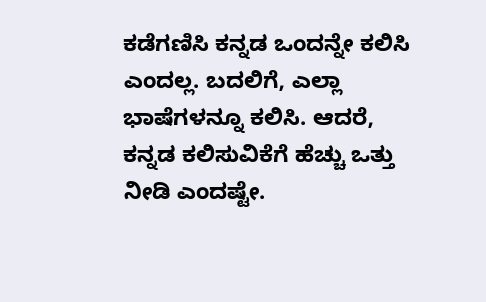ಕಡೆಗಣಿಸಿ ಕನ್ನಡ ಒಂದನ್ನೇ ಕಲಿಸಿ ಎಂದಲ್ಲ. ಬದಲಿಗೆ, ಎಲ್ಲಾ ಭಾಷೆಗಳನ್ನೂ ಕಲಿಸಿ. ಆದರೆ, ಕನ್ನಡ ಕಲಿಸುವಿಕೆಗೆ ಹೆಚ್ಚು ಒತ್ತು ನೀಡಿ ಎಂದಷ್ಟೇ.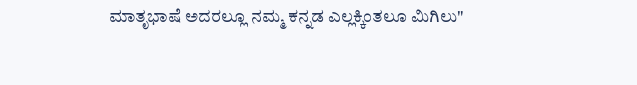ಮಾತೃಭಾಷೆ ಅದರಲ್ಲೂ ನಮ್ಮ ಕನ್ನಡ ಎಲ್ಲಕ್ಕಿಂತಲೂ ಮಿಗಿಲು"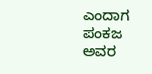ಎಂದಾಗ ಪಂಕಜ ಅವರ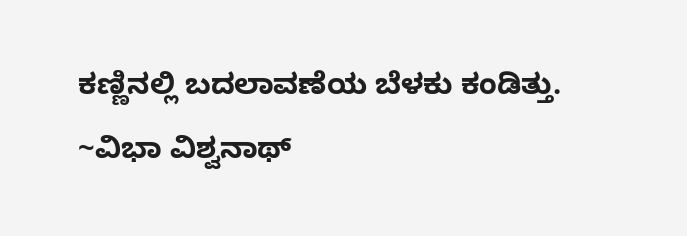ಕಣ್ಣಿನಲ್ಲಿ ಬದಲಾವಣೆಯ ಬೆಳಕು ಕಂಡಿತ್ತು.
~ವಿಭಾ ವಿಶ್ವನಾಥ್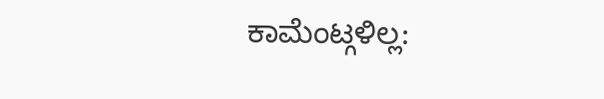ಕಾಮೆಂಟ್ಗಳಿಲ್ಲ: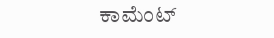ಕಾಮೆಂಟ್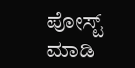ಪೋಸ್ಟ್ ಮಾಡಿ